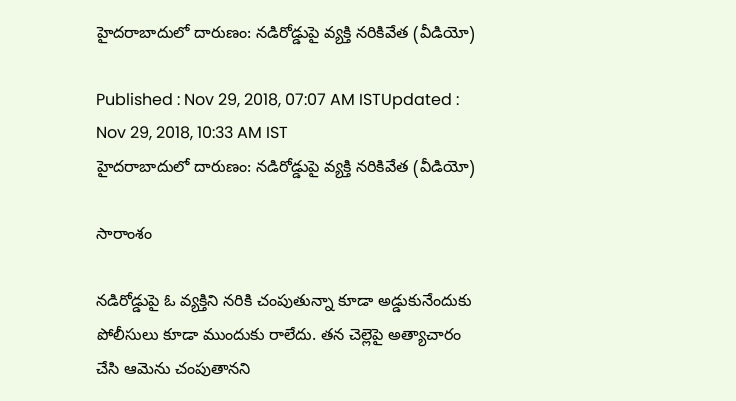హైదరాబాదులో దారుణం: నడిరోడ్డుపై వ్యక్తి నరికివేత (వీడియో)

Published : Nov 29, 2018, 07:07 AM ISTUpdated : Nov 29, 2018, 10:33 AM IST
హైదరాబాదులో దారుణం: నడిరోడ్డుపై వ్యక్తి నరికివేత (వీడియో)

సారాంశం

నడిరోడ్డుపై ఓ వ్యక్తిని నరికి చంపుతున్నా కూడా అడ్డుకునేందుకు పోలీసులు కూడా ముందుకు రాలేదు. తన చెల్లెపై అత్యాచారం చేసి ఆమెను చంపుతానని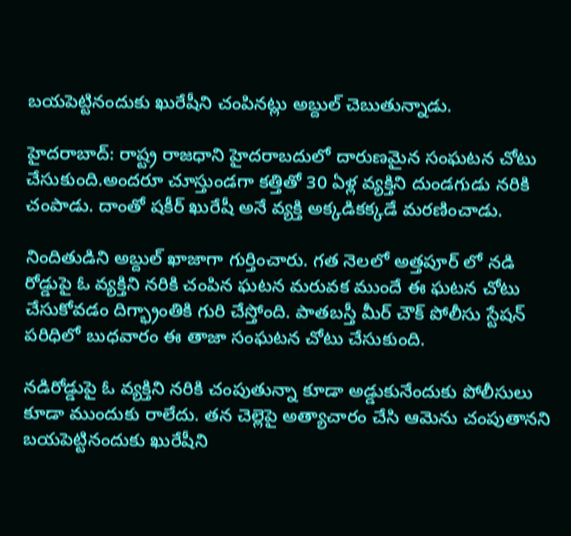బయపెట్టినందుకు ఖురేషీని చంపినట్లు అబ్దుల్ చెబుతున్నాడు.

హైదరాబాద్: రాష్ట్ర రాజధాని హైదరాబదులో దారుణమైన సంఘటన చోటు చేసుకుంది.అందరూ చూస్తుండగా కత్తితో 30 ఏళ్ల వ్యక్తిని దుండగుడు నరికి చంపాడు. దాంతో షకీర్ ఖురేషీ అనే వ్యక్తి అక్కడికక్కడే మరణించాడు.

నిందితుడిని అబ్దుల్ ఖాజాగా గుర్తించారు. గత నెలలో అత్తపూర్ లో నడి రోడ్డుపై ఓ వ్యక్తిని నరికి చంపిన ఘటన మరువక ముందే ఈ ఘటన చోటు చేసుకోవడం దిగ్భ్రాంతికి గురి చేస్తోంది. పాతబస్తీ మీర్ చౌక్ పోలీసు స్టేషన్ పరిధిలో బుధవారం ఈ తాజా సంఘటన చోటు చేసుకుంది.

నడిరోడ్డుపై ఓ వ్యక్తిని నరికి చంపుతున్నా కూడా అడ్డుకునేందుకు పోలీసులు కూడా ముందుకు రాలేదు. తన చెల్లెపై అత్యాచారం చేసి ఆమెను చంపుతానని బయపెట్టినందుకు ఖురేషీని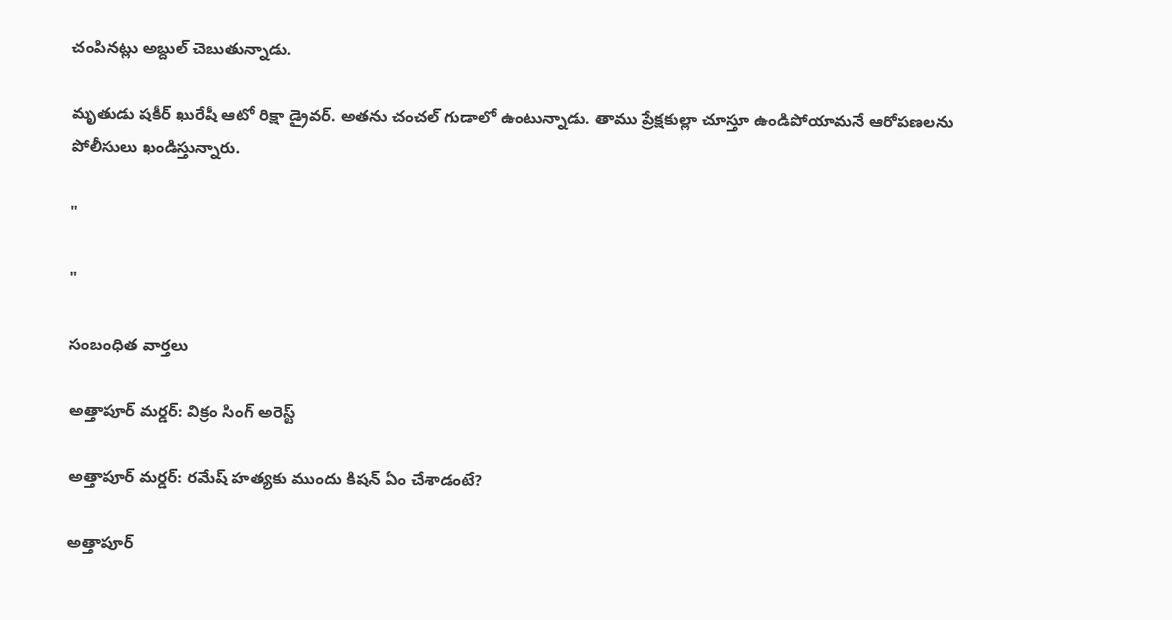చంపినట్లు అబ్దుల్ చెబుతున్నాడు.

మృతుడు షకీర్ ఖురేషీ ఆటో రిక్షా డ్రైవర్. అతను చంచల్ గుడాలో ఉంటున్నాడు. తాము ప్రేక్షకుల్లా చూస్తూ ఉండిపోయామనే ఆరోపణలను పోలీసులు ఖండిస్తున్నారు.

"

"

సంబంధిత వార్తలు

అత్తాపూర్ మర్డర్: విక్రం సింగ్ అరెస్ట్

అత్తాపూర్ మర్డర్: రమేష్ హత్యకు ముందు కిషన్‌ ఏం చేశాడంటే?

అత్తాపూర్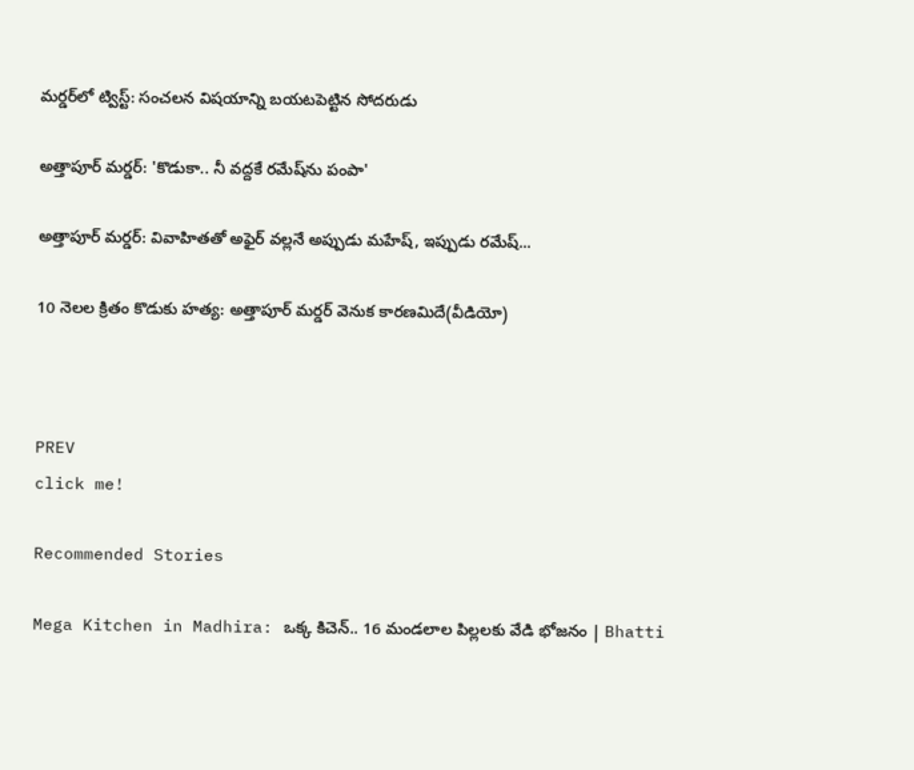మర్డర్‌లో ట్విస్ట్: సంచలన విషయాన్ని బయటపెట్టిన సోదరుడు

అత్తాపూర్ మర్డర్: 'కొడుకా.. నీ వద్దకే రమేష్‌ను పంపా'

అత్తాపూర్‌ మర్డర్: వివాహితతో అఫైర్ వల్లనే అప్పుడు మహేష్, ఇప్పుడు రమేష్...

10 నెలల క్రితం కొడుకు హత్య: అత్తాపూర్ మర్డర్ వెనుక కారణమిదే(వీడియో)



PREV
click me!

Recommended Stories

Mega Kitchen in Madhira: ఒక్క కిచెన్.. 16 మండలాల పిల్లలకు వేడి భోజనం | Bhatti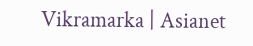Vikramarka | Asianet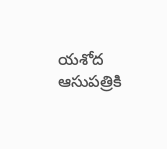యశోద ఆసుపత్రికి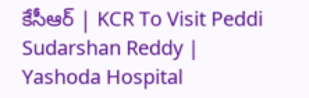కేసీఆర్ | KCR To Visit Peddi Sudarshan Reddy | Yashoda Hospital